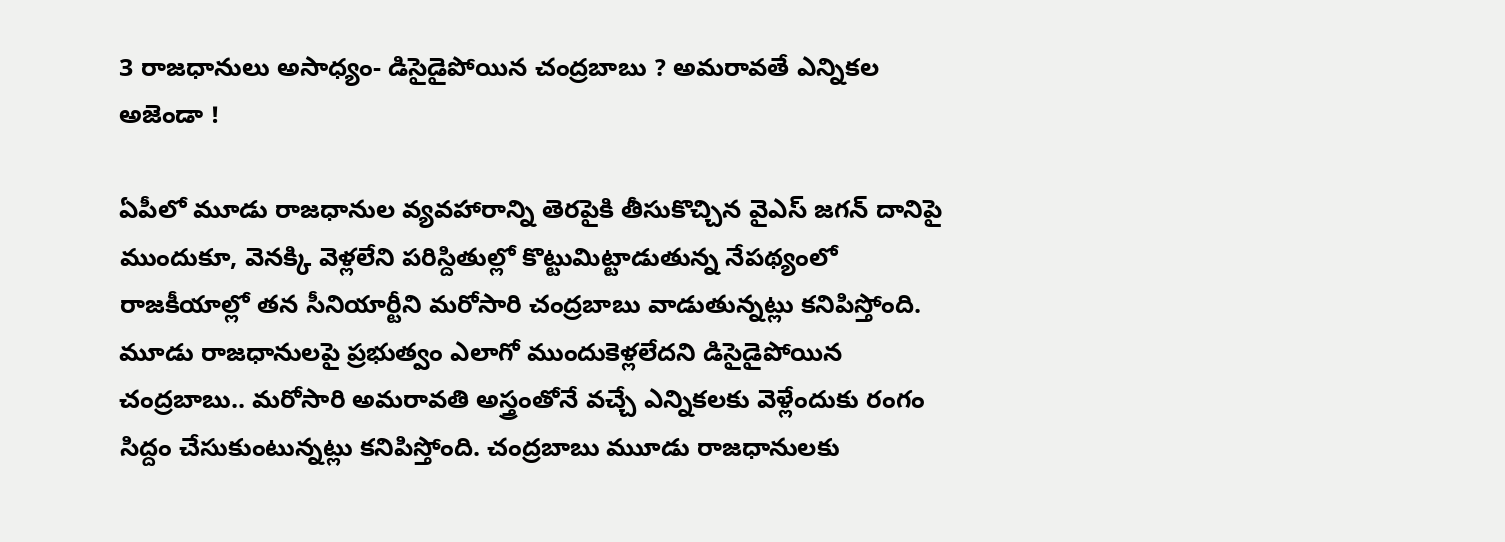3 రాజధానులు అసాధ్యం- డిసైడైపోయిన చంద్రబాబు ? అమరావతే ఎన్నికల అజెండా !

ఏపీలో మూడు రాజధానుల వ్యవహారాన్ని తెరపైకి తీసుకొచ్చిన వైఎస్ జగన్ దానిపై ముందుకూ, వెనక్కి వెళ్లలేని పరిస్దితుల్లో కొట్టుమిట్టాడుతున్న నేపథ్యంలో రాజకీయాల్లో తన సీనియార్టీని మరోసారి చంద్రబాబు వాడుతున్నట్లు కనిపిస్తోంది. మూడు రాజధానులపై ప్రభుత్వం ఎలాగో ముందుకెళ్లలేదని డిసైడైపోయిన చంద్రబాబు.. మరోసారి అమరావతి అస్త్రంతోనే వచ్చే ఎన్నికలకు వెళ్లేందుకు రంగం సిద్దం చేసుకుంటున్నట్లు కనిపిస్తోంది. చంద్రబాబు ముూడు రాజధానులకు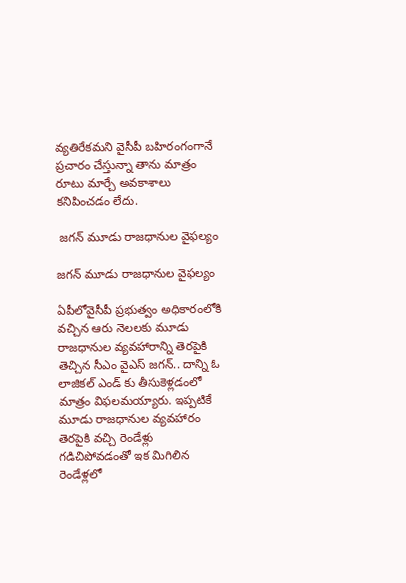వ్యతిరేకమని వైసీపీ బహిరంగంగానే ప్రచారం చేస్తున్నా తాను మాత్రం రూటు మార్చే అవకాశాలు కనిపించడం లేదు.

 జగన్ మూడు రాజధానుల వైఫల్యం

జగన్ మూడు రాజధానుల వైఫల్యం

ఏపీలోవైసీపీ ప్రభుత్వం అధికారంలోకి వచ్చిన ఆరు నెలలకు మూడు రాజధానుల వ్యవహారాన్ని తెరపైకి తెచ్చిన సీఎం వైఎస్ జగన్.. దాన్ని ఓ లాజికల్ ఎండ్ కు తీసుకెళ్లడంలో మాత్రం విఫలమయ్యారు. ఇప్పటికే మూడు రాజధానుల వ్యవహారం తెరపైకి వచ్చి రెండేళ్లు గడిచిపోవడంతో ఇక మిగిలిన రెండేళ్లలో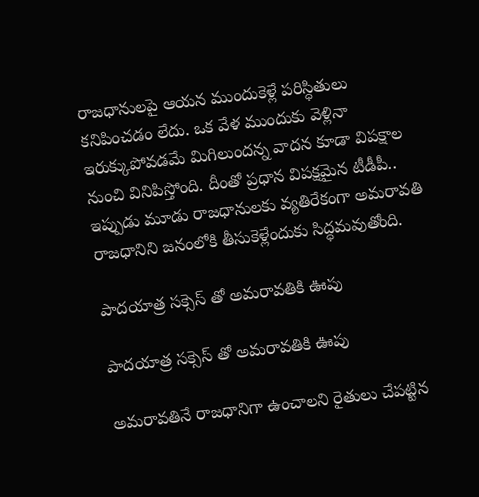రాజధానులపై ఆయన ముందుకెళ్లే పరిస్ధితులు కనిపించడం లేదు. ఒక వేళ ముందుకు వెళ్లినా ఇరుక్కుపోవడమే మిగిలుందన్న వాదన కూడా విపక్షాల నుంచి వినిపిస్తోంది. దీంతో ప్రధాన విపక్షమైన టీడీపీ.. ఇప్పుడు మూడు రాజధానులకు వ్యతిరేకంగా అమరావతి రాజధానిని జనంలోకి తీసుకెళ్లేందుకు సిద్ధమవుతోంది.

పాదయాత్ర సక్సెస్ తో అమరావతికి ఊపు

పాదయాత్ర సక్సెస్ తో అమరావతికి ఊపు

అమరావతినే రాజధానిగా ఉంచాలని రైతులు చేపట్టిన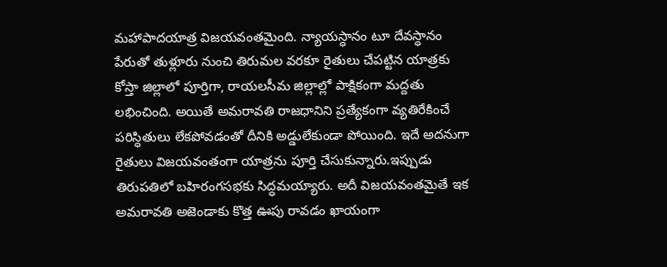మహాపాదయాత్ర విజయవంతమైంది. న్యాయస్ధానం టూ దేవస్ధానం పేరుతో తుళ్లూరు నుంచి తిరుమల వరకూ రైతులు చేపట్టిన యాత్రకు కోస్తా జిల్లాలో పూర్తిగా, రాయలసీమ జిల్లాల్లో పాక్షికంగా మద్దతు లభించింది. అయితే అమరావతి రాజధానిని ప్రత్యేకంగా వ్యతిరేకించే పరిస్ధితులు లేకపోవడంతో దీనికి అడ్డులేకుండా పోయింది. ఇదే అదనుగా రైతులు విజయవంతంగా యాత్రను పూర్తి చేసుకున్నారు.ఇప్పుడు తిరుపతిలో బహిరంగసభకు సిద్ధమయ్యారు. అదీ విజయవంతమైతే ఇక అమరావతి అజెండాకు కొత్త ఊపు రావడం ఖాయంగా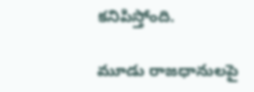కనిపిస్తోంది.

మూడు రాజధానులపై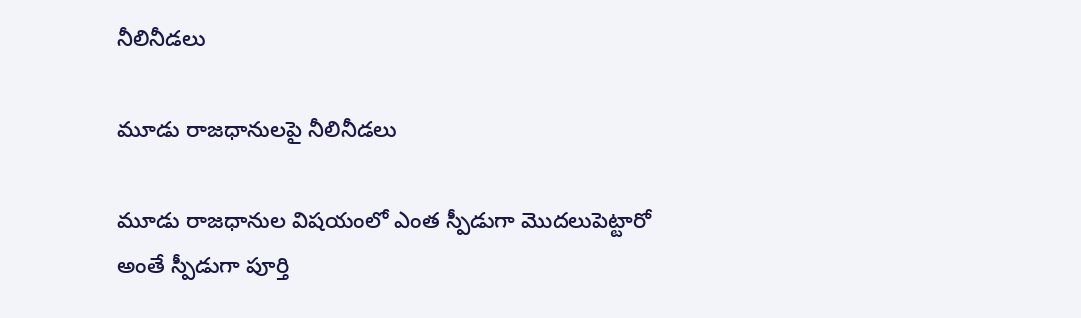నీలినీడలు

మూడు రాజధానులపై నీలినీడలు

మూడు రాజధానుల విషయంలో ఎంత స్పీడుగా మొదలుపెట్టారో అంతే స్పీడుగా పూర్తి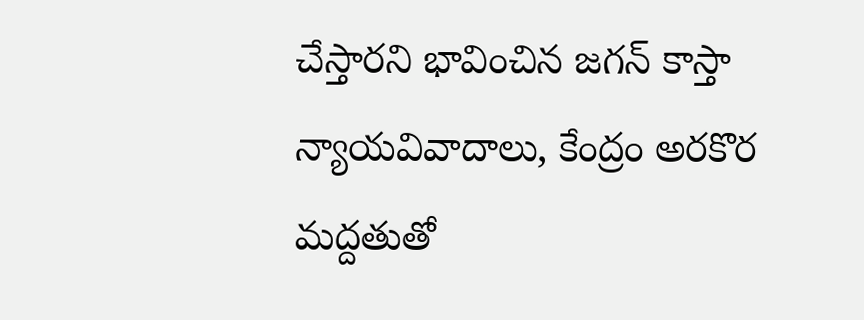చేస్తారని భావించిన జగన్ కాస్తా న్యాయవివాదాలు, కేంద్రం అరకొర మద్దతుతో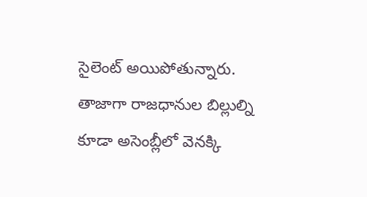సైలెంట్ అయిపోతున్నారు. తాజాగా రాజధానుల బిల్లుల్ని కూడా అసెంబ్లీలో వెనక్కి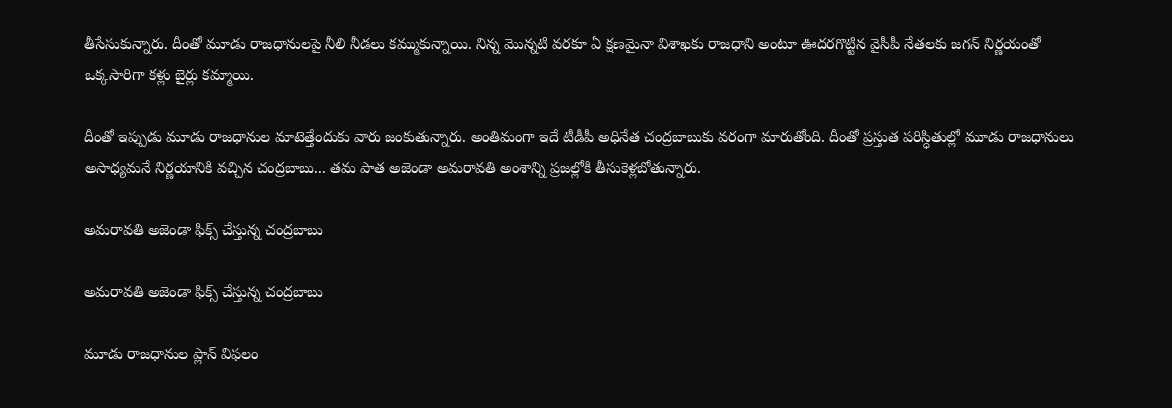తీసేసుకున్నారు. దీంతో మూడు రాజధానులపై నీలి నీడలు కమ్ముకున్నాయి. నిన్న మొన్నటి వరకూ ఏ క్షణమైనా విశాఖకు రాజధాని అంటూ ఊదరగొట్టిన వైసీపీ నేతలకు జగన్ నిర్ణయంతో ఒక్కసారిగా కళ్లు బైర్లు కమ్మాయి.

దీంతో ఇప్పుడు మూడు రాజధానుల మాటెత్తేందుకు వారు జంకుతున్నారు. అంతిమంగా ఇదే టీడీపీ అధినేత చంద్రబాబుకు వరంగా మారుతోంది. దీంతో ప్రస్తుత పరిస్ధితుల్లో మూడు రాజధానులు అసాధ్యమనే నిర్ణయానికి వచ్చిన చంద్రబాబు... తమ పాత అజెండా అమరావతి అంశాన్ని ప్రజల్లోకి తీసుకెళ్లబోతున్నారు.

అమరావతి అజెండా ఫిక్స్ చేస్తున్న చంద్రబాబు

అమరావతి అజెండా ఫిక్స్ చేస్తున్న చంద్రబాబు

మూడు రాజధానుల ప్లాన్ విఫలం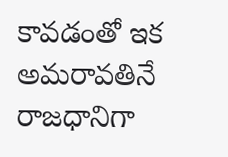కావడంతో ఇక అమరావతినే రాజధానిగా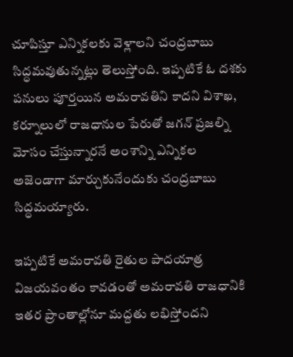చూపిస్తూ ఎన్నికలకు వెళ్లాలని చంద్రబాబు సిద్ధమవుతున్నట్లు తెలుస్తోంది. ఇప్పటికే ఓ దశకు పనులు పూర్తయిన అమరావతిని కాదని విశాఖ, కర్నూలులో రాజధానుల పేరుతో జగన్ ప్రజల్ని మోసం చేస్తున్నారనే అంశాన్ని ఎన్నికల అజెండాగా మార్చుకునేందుకు చంద్రబాబు సిద్ధమయ్యారు.

ఇప్పటికే అమరావతి రైతుల పాదయాత్ర విజయవంతం కావడంతో అమరావతి రాజధానికి ఇతర ప్రాంతాల్లోనూ మద్దతు లభిస్తోందని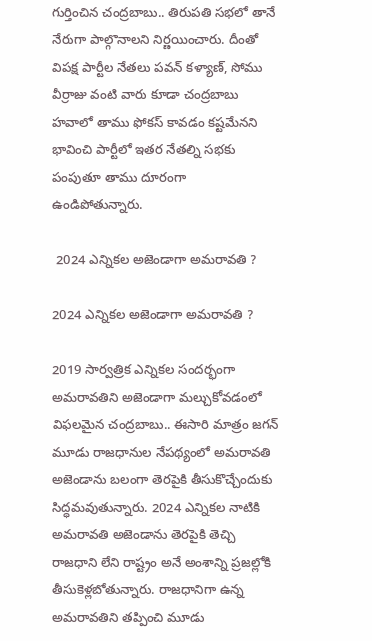గుర్తించిన చంద్రబాబు.. తిరుపతి సభలో తానే నేరుగా పాల్గొనాలని నిర్ణయించారు. దీంతో విపక్ష పార్టీల నేతలు పవన్ కళ్యాణ్, సోము వీర్రాజు వంటి వారు కూడా చంద్రబాబు హవాలో తాము ఫోకస్ కావడం కష్టమేనని భావించి పార్టీలో ఇతర నేతల్ని సభకు పంపుతూ తాము దూరంగా ఉండిపోతున్నారు.

 2024 ఎన్నికల అజెండాగా అమరావతి ?

2024 ఎన్నికల అజెండాగా అమరావతి ?

2019 సార్వత్రిక ఎన్నికల సందర్భంగా అమరావతిని అజెండాగా మల్చుకోవడంలో విఫలమైన చంద్రబాబు.. ఈసారి మాత్రం జగన్ మూడు రాజధానుల నేపథ్యంలో అమరావతి అజెండాను బలంగా తెరపైకి తీసుకొచ్చేందుకు సిద్ధమవుతున్నారు. 2024 ఎన్నికల నాటికి అమరావతి అజెండాను తెరపైకి తెచ్చి రాజధాని లేని రాష్ట్రం అనే అంశాన్ని ప్రజల్లోకి తీసుకెళ్లబోతున్నారు. రాజధానిగా ఉన్న అమరావతిని తప్పించి మూడు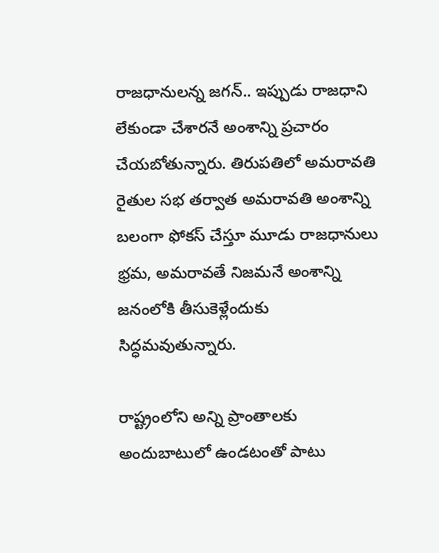రాజధానులన్న జగన్.. ఇప్పుడు రాజధాని లేకుండా చేశారనే అంశాన్ని ప్రచారం చేయబోతున్నారు. తిరుపతిలో అమరావతి రైతుల సభ తర్వాత అమరావతి అంశాన్ని బలంగా ఫోకస్ చేస్తూ మూడు రాజధానులు భ్రమ, అమరావతే నిజమనే అంశాన్ని జనంలోకి తీసుకెళ్లేందుకు సిద్ధమవుతున్నారు.

రాష్ట్రంలోని అన్ని ప్రాంతాలకు అందుబాటులో ఉండటంతో పాటు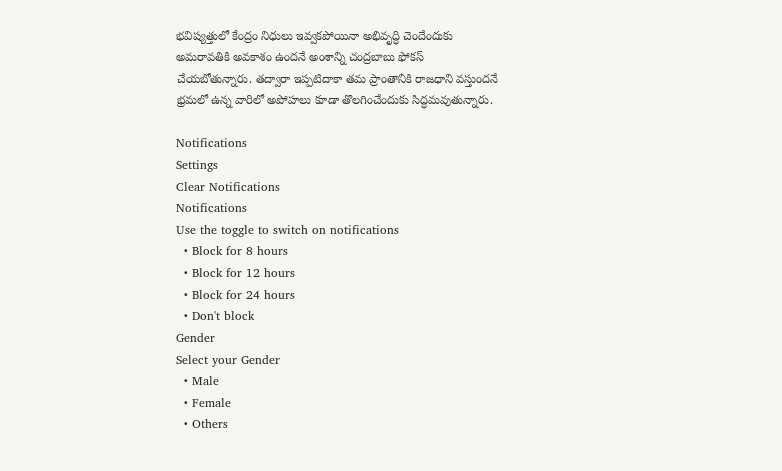భవిష్యత్తులో కేంద్రం నిధులు ఇవ్వకపోయినా అభివృద్ధి చెందేందుకు అమరావతికి అవకాశం ఉందనే అంశాన్ని చంద్రబాబు ఫోకస్ చేయబోతున్నారు. తద్వారా ఇప్పటిదాకా తమ ప్రాంతానికి రాజధాని వస్తుందనే భ్రమలో ఉన్న వారిలో అపోహలు కూడా తొలగించేందుకు సిద్ధమవుతున్నారు.

Notifications
Settings
Clear Notifications
Notifications
Use the toggle to switch on notifications
  • Block for 8 hours
  • Block for 12 hours
  • Block for 24 hours
  • Don't block
Gender
Select your Gender
  • Male
  • Female
  • Others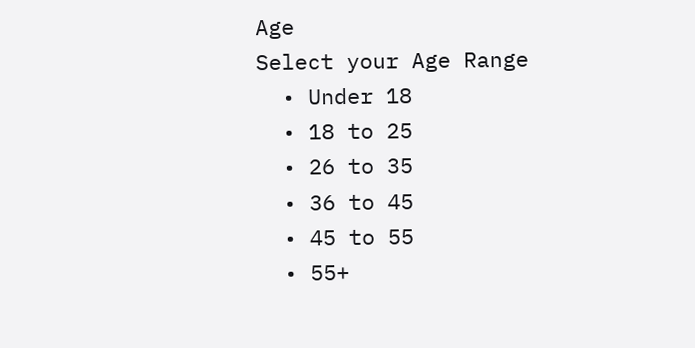Age
Select your Age Range
  • Under 18
  • 18 to 25
  • 26 to 35
  • 36 to 45
  • 45 to 55
  • 55+